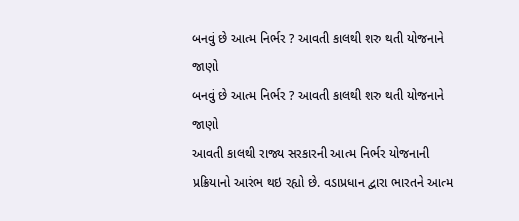બનવું છે આત્મ નિર્ભર ? આવતી કાલથી શરુ થતી યોજનાને જાણો
બનવું છે આત્મ નિર્ભર ? આવતી કાલથી શરુ થતી યોજનાને
જાણો
આવતી કાલથી રાજ્ય સરકારની આત્મ નિર્ભર યોજનાની
પ્રક્રિયાનો આરંભ થઇ રહ્યો છે. વડાપ્રધાન દ્વારા ભારતને આત્મ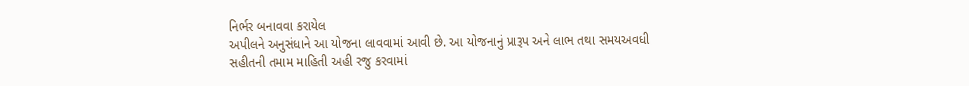નિર્ભર બનાવવા કરાયેલ
અપીલને અનુસંધાને આ યોજના લાવવામાં આવી છે. આ યોજનાનું પ્રારૂપ અને લાભ તથા સમયઅવધી
સહીતની તમામ માહિતી અહી રજુ કરવામાં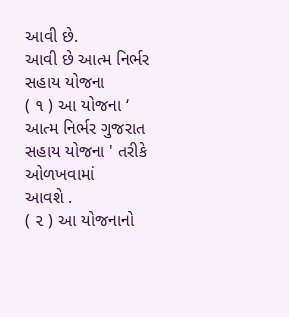આવી છે.
આવી છે આત્મ નિર્ભર સહાય યોજના
( ૧ ) આ યોજના ‘
આત્મ નિર્ભર ગુજરાત સહાય યોજના ' તરીકે ઓળખવામાં
આવશે .
( ૨ ) આ યોજનાનો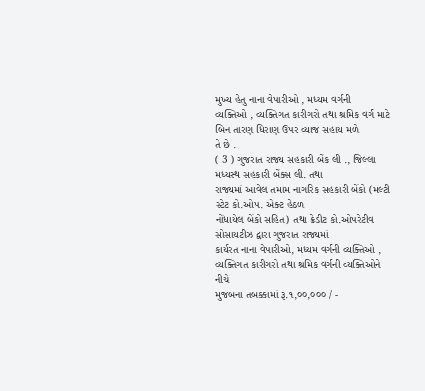મુખ્ય હેતુ નાના વેપારીઓ , મધ્યમ વર્ગની
વ્યક્તિઓ , વ્યક્તિગત કારીગરો તથા શ્રમિક વર્ગ માટે બિન તારણ ધિરાણ ઉપર વ્યાજ સહાય મળે
તે છે .
( 3 ) ગુજરાત રાજ્ય સહકારી બેંક લી ., જિલ્લા મધ્યસ્થ સહકારી બેંક્સ લી. તથા
રાજ્યમાં આવેલ તમામ નાગરિક સહકારી બેંકો (મલ્ટી સ્ટેટ કો.ઓપ. એક્ટ હેઠળ
નોંધાયેલ બેંકો સહિત) તથા ક્રેડીટ કો.ઓપરેટીવ સોસાયટીઝ દ્વારા ગુજરાત રાજ્યમાં
કાર્યરત નાના વેપારીઓ, મધ્યમ વર્ગની વ્યક્તિઓ , વ્યક્તિગત કારીગરો તથા શ્રમિક વર્ગની વ્યક્તિઓને નીચે
મુજબના તબક્કામાં રૂ.૧,૦૦,૦૦૦ / -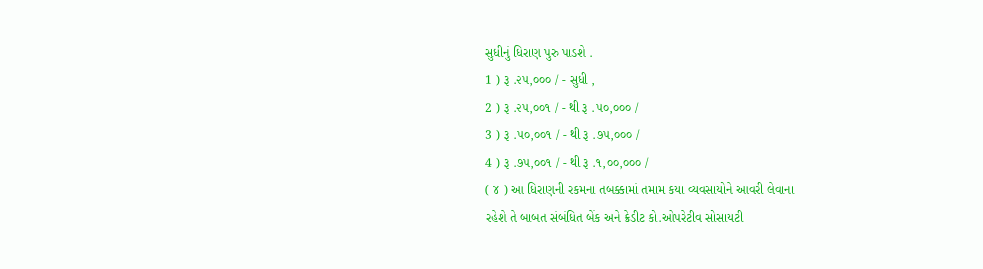સુધીનું ધિરાણ પુરુ પાડશે .
1 ) રૂ .૨૫,૦૦૦ / - સુધી ,
2 ) રૂ .૨૫,૦૦૧ / - થી રૂ .૫૦,૦૦૦ /
3 ) રૂ .૫૦,૦૦૧ / - થી રૂ .૭૫,૦૦૦ /
4 ) રૂ .૭૫,૦૦૧ / - થી રૂ .૧,૦૦,૦૦૦ /
( ૪ ) આ ધિરાણની રકમના તબક્કામાં તમામ કયા વ્યવસાયોને આવરી લેવાના
રહેશે તે બાબત સંબંધિત બેંક અને ક્રેડીટ કો.ઓપરેટીવ સોસાયટી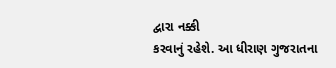દ્વારા નક્કી
કરવાનું રહેશે. આ ધીરાણ ગુજરાતના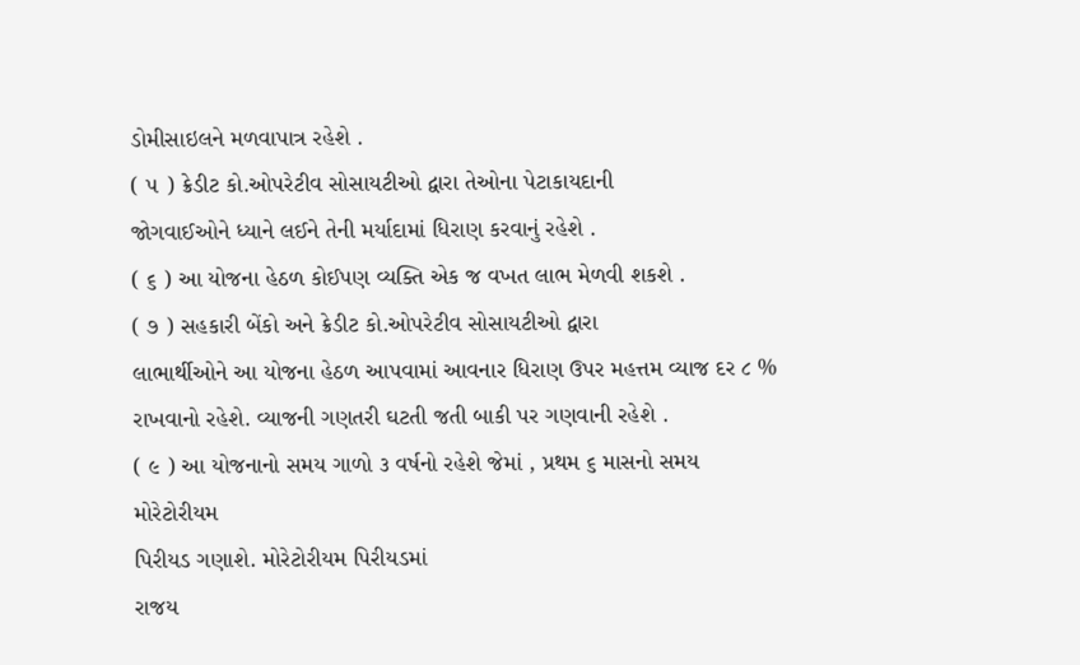ડોમીસાઇલને મળવાપાત્ર રહેશે .
( ૫ ) ક્રેડીટ કો.ઓપરેટીવ સોસાયટીઓ દ્વારા તેઓના પેટાકાયદાની
જોગવાઈઓને ધ્યાને લઈને તેની મર્યાદામાં ધિરાણ કરવાનું રહેશે .
( ૬ ) આ યોજના હેઠળ કોઈપણ વ્યક્તિ એક જ વખત લાભ મેળવી શકશે .
( ૭ ) સહકારી બેંકો અને ક્રેડીટ કો.ઓપરેટીવ સોસાયટીઓ દ્વારા
લાભાર્થીઓને આ યોજના હેઠળ આપવામાં આવનાર ધિરાણ ઉપર મહત્તમ વ્યાજ દર ૮ % રાખવાનો રહેશે. વ્યાજની ગણતરી ઘટતી જતી બાકી પર ગણવાની રહેશે .
( ૯ ) આ યોજનાનો સમય ગાળો ૩ વર્ષનો રહેશે જેમાં , પ્રથમ ૬ માસનો સમય
મોરેટોરીયમ
પિરીયડ ગણાશે. મોરેટોરીયમ પિરીયડમાં
રાજય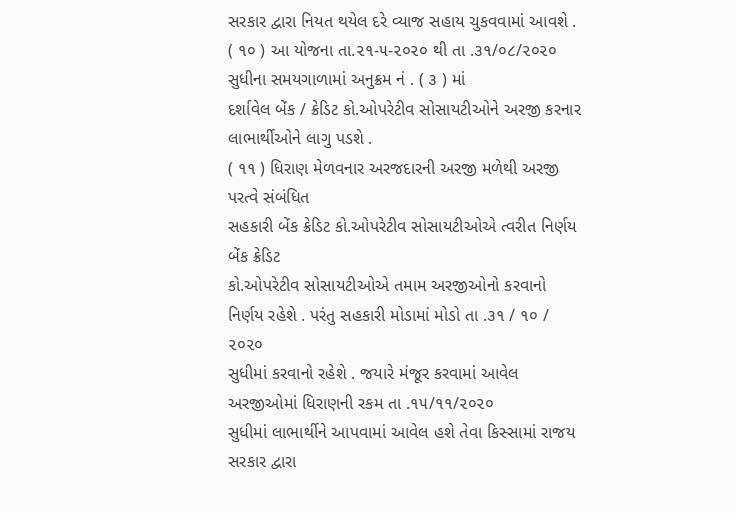સરકાર દ્વારા નિયત થયેલ દરે વ્યાજ સહાય ચુકવવામાં આવશે .
( ૧૦ ) આ યોજના તા.૨૧-૫-૨૦૨૦ થી તા .૩૧/૦૮/૨૦૨૦ સુધીના સમયગાળામાં અનુક્રમ નં . ( ૩ ) માં
દર્શાવેલ બેંક / ક્રેડિટ કો.ઓપરેટીવ સોસાયટીઓને અરજી કરનાર લાભાર્થીઓને લાગુ પડશે .
( ૧૧ ) ધિરાણ મેળવનાર અરજદારની અરજી મળેથી અરજી પરત્વે સંબંધિત
સહકારી બેંક ક્રેડિટ કો.ઓપરેટીવ સોસાયટીઓએ ત્વરીત નિર્ણય બેંક ક્રેડિટ
કો.ઓપરેટીવ સોસાયટીઓએ તમામ અરજીઓનો કરવાનો નિર્ણય રહેશે . પરંતુ સહકારી મોડામાં મોડો તા .૩૧ / ૧૦ / ૨૦૨૦
સુધીમાં કરવાનો રહેશે . જયારે મંજૂર કરવામાં આવેલ અરજીઓમાં ધિરાણની રકમ તા .૧૫/૧૧/૨૦૨૦
સુધીમાં લાભાર્થીને આપવામાં આવેલ હશે તેવા કિસ્સામાં રાજય સરકાર દ્વારા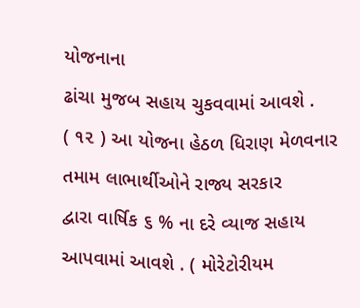યોજનાના
ઢાંચા મુજબ સહાય ચુકવવામાં આવશે .
( ૧૨ ) આ યોજના હેઠળ ધિરાણ મેળવનાર તમામ લાભાર્થીઓને રાજ્ય સરકાર
દ્વારા વાર્ષિક ૬ % ના દરે વ્યાજ સહાય આપવામાં આવશે . ( મોરેટોરીયમ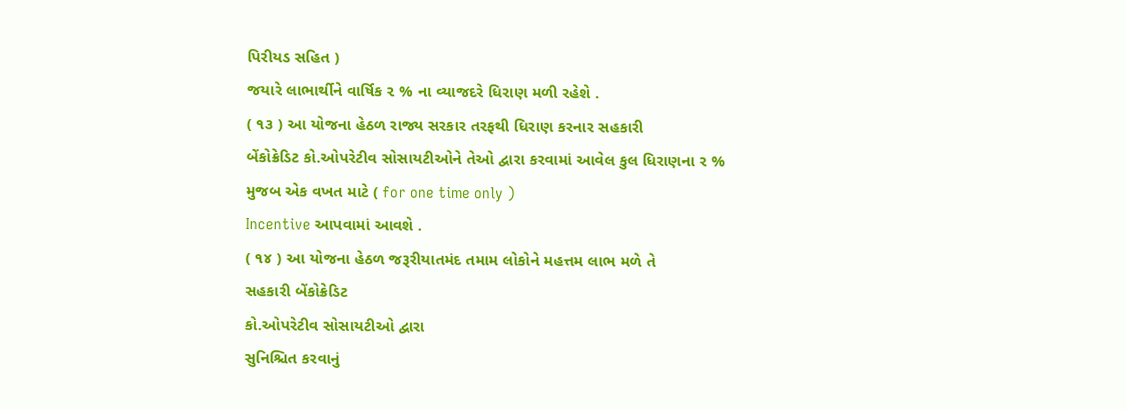પિરીયડ સહિત )
જયારે લાભાર્થીને વાર્ષિક ૨ % ના વ્યાજદરે ધિરાણ મળી રહેશે .
( ૧૩ ) આ યોજના હેઠળ રાજ્ય સરકાર તરફથી ધિરાણ કરનાર સહકારી
બેંકોક્રેડિટ કો.ઓપરેટીવ સોસાયટીઓને તેઓ દ્વારા કરવામાં આવેલ કુલ ધિરાણના ર %
મુજબ એક વખત માટે ( for one time only )
Incentive આપવામાં આવશે .
( ૧૪ ) આ યોજના હેઠળ જરૂરીયાતમંદ તમામ લોકોને મહત્તમ લાભ મળે તે
સહકારી બેંકોક્રેડિટ
કો.ઓપરેટીવ સોસાયટીઓ દ્વારા
સુનિશ્ચિત કરવાનું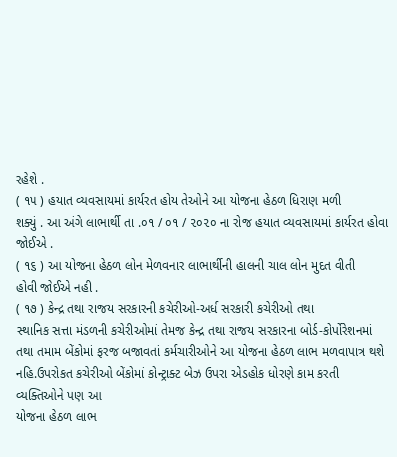રહેશે .
( ૧૫ ) હયાત વ્યવસાયમાં કાર્યરત હોય તેઓને આ યોજના હેઠળ ધિરાણ મળી
શક્યું . આ અંગે લાભાર્થી તા .૦૧ / ૦૧ / ૨૦૨૦ ના રોજ હયાત વ્યવસાયમાં કાર્યરત હોવા
જોઈએ .
( ૧૬ ) આ યોજના હેઠળ લોન મેળવનાર લાભાર્થીની હાલની ચાલ લોન મુદત વીતી
હોવી જોઈએ નહી .
( ૧૭ ) કેન્દ્ર તથા રાજય સરકારની કચેરીઓ-અર્ધ સરકારી કચેરીઓ તથા
સ્થાનિક સત્તા મંડળની કચેરીઓમાં તેમજ કેન્દ્ર તથા રાજય સરકારના બોર્ડ-કોર્પોરેશનમાં
તથા તમામ બેંકોમાં ફરજ બજાવતાં કર્મચારીઓને આ યોજના હેઠળ લાભ મળવાપાત્ર થશે
નહિ.ઉપરોકત કચેરીઓ બેંકોમાં કોન્ટ્રાક્ટ બેઝ ઉપરા એડહોક ધોરણે કામ કરતી વ્યક્તિઓને પણ આ
યોજના હેઠળ લાભ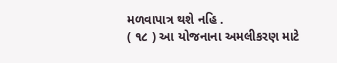મળવાપાત્ર થશે નહિ .
( ૧૮ ) આ યોજનાના અમલીકરણ માટે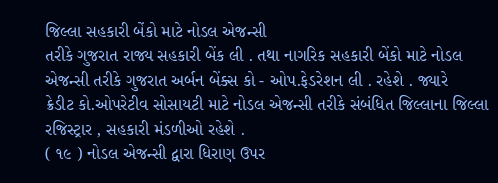જિલ્લા સહકારી બેંકો માટે નોડલ એજન્સી
તરીકે ગુજરાત રાજ્ય સહકારી બેંક લી . તથા નાગરિક સહકારી બેંકો માટે નોડલ
એજન્સી તરીકે ગુજરાત અર્બન બેંક્સ કો - ઓપ.ફેડરેશન લી . રહેશે . જ્યારે
ક્રેડીટ કો.ઓપરેટીવ સોસાયટી માટે નોડલ એજન્સી તરીકે સંબંધિત જિલ્લાના જિલ્લા
રજિસ્ટ્રાર , સહકારી મંડળીઓ રહેશે .
( ૧૯ ) નોડલ એજન્સી દ્વારા ધિરાણ ઉપર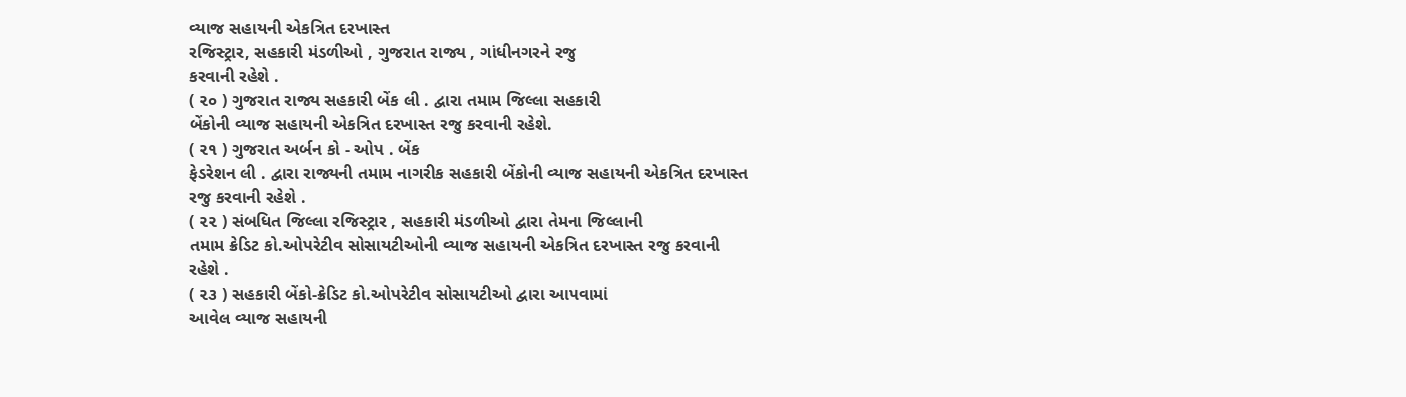વ્યાજ સહાયની એકત્રિત દરખાસ્ત
રજિસ્ટ્રાર, સહકારી મંડળીઓ , ગુજરાત રાજ્ય , ગાંધીનગરને રજુ
કરવાની રહેશે .
( ૨૦ ) ગુજરાત રાજ્ય સહકારી બેંક લી . દ્વારા તમામ જિલ્લા સહકારી
બેંકોની વ્યાજ સહાયની એકત્રિત દરખાસ્ત રજુ કરવાની રહેશે.
( ૨૧ ) ગુજરાત અર્બન કો - ઓપ . બેંક
ફેડરેશન લી . દ્વારા રાજ્યની તમામ નાગરીક સહકારી બેંકોની વ્યાજ સહાયની એકત્રિત દરખાસ્ત
રજુ કરવાની રહેશે .
( ૨૨ ) સંબધિત જિલ્લા રજિસ્ટ્રાર , સહકારી મંડળીઓ દ્વારા તેમના જિલ્લાની
તમામ ક્રેડિટ કો.ઓપરેટીવ સોસાયટીઓની વ્યાજ સહાયની એકત્રિત દરખાસ્ત રજુ કરવાની
રહેશે .
( ૨૩ ) સહકારી બેંકો-ક્રેડિટ કો.ઓપરેટીવ સોસાયટીઓ દ્વારા આપવામાં
આવેલ વ્યાજ સહાયની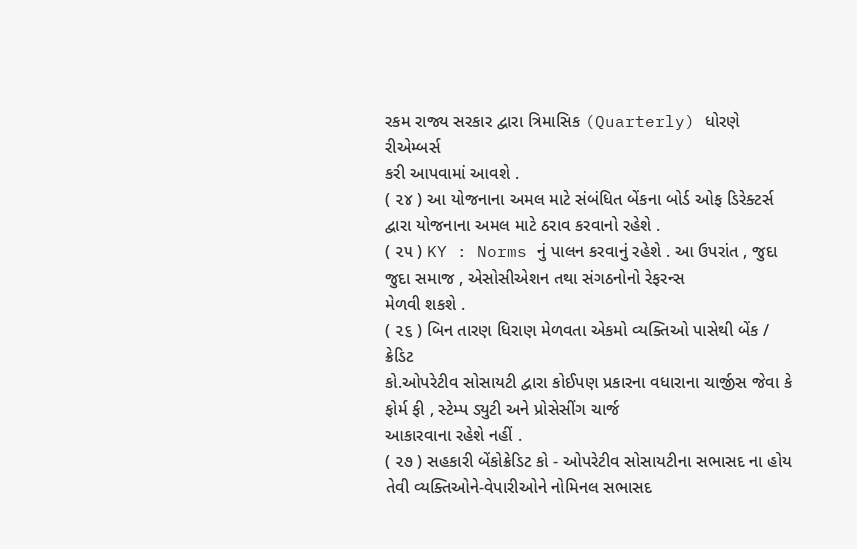રકમ રાજ્ય સરકાર દ્વારા ત્રિમાસિક (Quarterly) ધોરણે રીએમ્બર્સ
કરી આપવામાં આવશે .
( ૨૪ ) આ યોજનાના અમલ માટે સંબંધિત બેંકના બોર્ડ ઓફ ડિરેક્ટર્સ
દ્વારા યોજનાના અમલ માટે ઠરાવ કરવાનો રહેશે .
( ૨૫ ) KY : Norms નું પાલન કરવાનું રહેશે . આ ઉપરાંત , જુદા જુદા સમાજ , એસોસીએશન તથા સંગઠનોનો રેફરન્સ
મેળવી શકશે .
( ૨૬ ) બિન તારણ ધિરાણ મેળવતા એકમો વ્યક્તિઓ પાસેથી બેંક / ક્રેડિટ
કો.ઓપરેટીવ સોસાયટી દ્વારા કોઈપણ પ્રકારના વધારાના ચાર્જીસ જેવા કે ફોર્મ ફી , સ્ટેમ્પ ડ્યુટી અને પ્રોસેસીંગ ચાર્જ
આકારવાના રહેશે નહીં .
( ૨૭ ) સહકારી બેંકોક્રેડિટ કો - ઓપરેટીવ સોસાયટીના સભાસદ ના હોય
તેવી વ્યક્તિઓને-વેપારીઓને નોમિનલ સભાસદ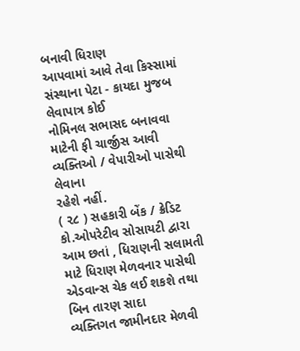બનાવી ધિરાણ
આપવામાં આવે તેવા કિસ્સામાં સંસ્થાના પેટા - કાયદા મુજબ લેવાપાત્ર કોઈ
નોમિનલ સભાસદ બનાવવા માટેની ફી ચાર્જીસ આવી વ્યક્તિઓ / વેપારીઓ પાસેથી લેવાના
રહેશે નહીં.
( ૨૮ ) સહકારી બેંક / ક્રેડિટ કો.ઓપરેટીવ સોસાયટી દ્વારા આમ છતાં , ધિરાણની સલામતી
માટે ધિરાણ મેળવનાર પાસેથી એડવાન્સ ચેક લઈ શકશે તથા બિન તારણ સાદા
વ્યક્તિગત જામીનદાર મેળવી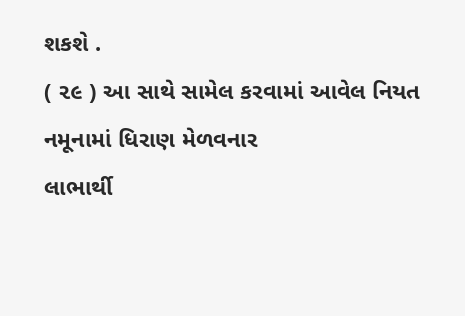શકશે .
( ૨૯ ) આ સાથે સામેલ કરવામાં આવેલ નિયત નમૂનામાં ધિરાણ મેળવનાર
લાભાર્થી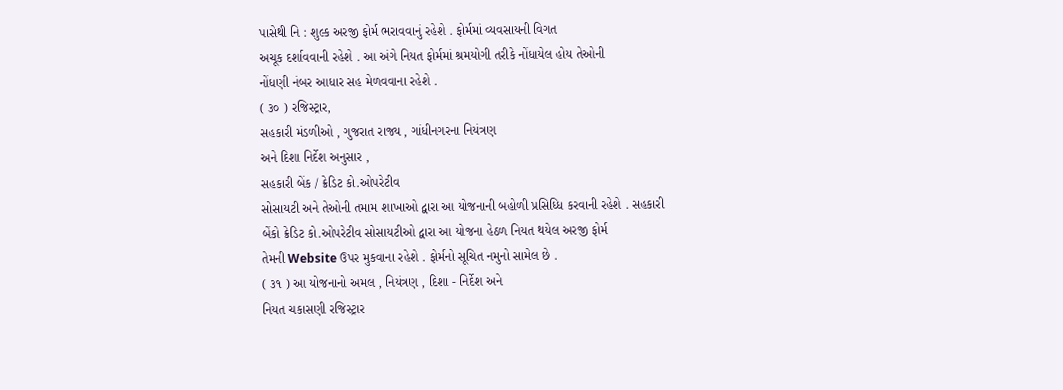પાસેથી નિ : શુલ્ક અરજી ફોર્મ ભરાવવાનું રહેશે . ફોર્મમાં વ્યવસાયની વિગત
અચૂક દર્શાવવાની રહેશે . આ અંગે નિયત ફોર્મમાં શ્રમયોગી તરીકે નોંધાયેલ હોય તેઓની
નોંધણી નંબર આધાર સહ મેળવવાના રહેશે .
( ૩૦ ) રજિસ્ટ્રાર,
સહકારી મંડળીઓ , ગુજરાત રાજ્ય , ગાંધીનગરના નિયંત્રણ
અને દિશા નિર્દેશ અનુસાર ,
સહકારી બેંક / ક્રેડિટ કો.ઓપરેટીવ
સોસાયટી અને તેઓની તમામ શાખાઓ દ્વારા આ યોજનાની બહોળી પ્રસિધ્ધિ કરવાની રહેશે . સહકારી
બેંકો ક્રેડિટ કો.ઓપરેટીવ સોસાયટીઓ દ્વારા આ યોજના હેઠળ નિયત થયેલ અરજી ફોર્મ
તેમની Website ઉપર મુકવાના રહેશે . ફોર્મનો સૂચિત નમુનો સામેલ છે .
( ૩૧ ) આ યોજનાનો અમલ , નિયંત્રણ , દિશા - નિર્દેશ અને
નિયત ચકાસણી રજિસ્ટ્રાર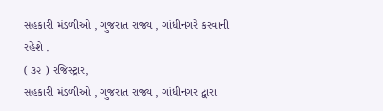સહકારી મંડળીઓ , ગુજરાત રાજ્ય , ગાંધીનગરે કરવાની
રહેશે .
( ૩૨ ) રજિસ્ટ્રાર,
સહકારી મંડળીઓ , ગુજરાત રાજ્ય , ગાંધીનગર દ્વારા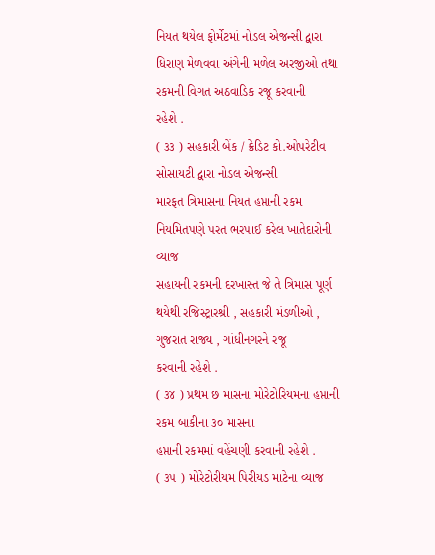નિયત થયેલ ફોર્મેટમાં નોડલ એજન્સી દ્વારા ધિરાણ મેળવવા અંગેની મળેલ અરજીઓ તથા રકમની વિગત અઠવાડિક રજૂ કરવાની
રહેશે .
( ૩૩ ) સહકારી બેંક / ક્રેડિટ કો.ઓપરેટીવ સોસાયટી દ્વારા નોડલ એજન્સી
મારફત ત્રિમાસના નિયત હપ્તાની રકમ નિયમિતપણે પરત ભરપાઈ કરેલ ખાતેદારોની વ્યાજ
સહાયની રકમની દરખાસ્ત જે તે ત્રિમાસ પૂર્ણ થયેથી રજિસ્ટ્રારશ્રી , સહકારી મંડળીઓ , ગુજરાત રાજ્ય , ગાંધીનગરને રજૂ
કરવાની રહેશે .
( ૩૪ ) પ્રથમ છ માસના મોરેટોરિયમના હપ્તાની રકમ બાકીના ૩૦ માસના
હપ્તાની રકમમાં વહેંચણી કરવાની રહેશે .
( ૩૫ ) મોરેટોરીયમ પિરીયડ માટેના વ્યાજ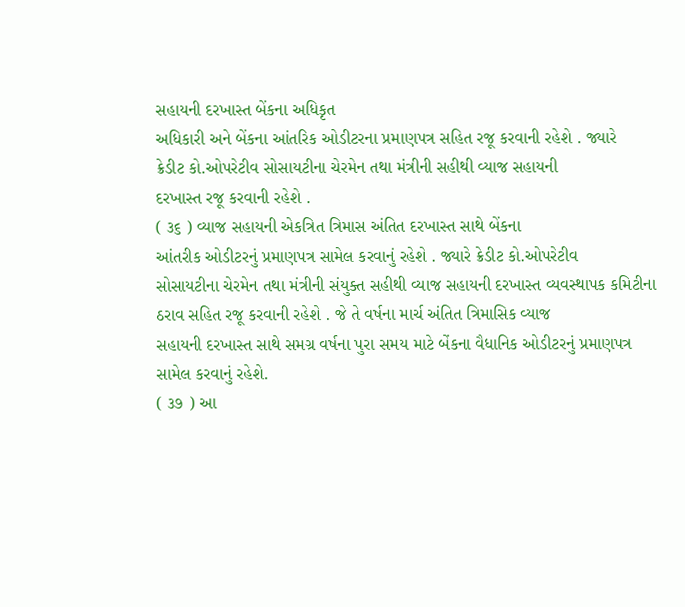સહાયની દરખાસ્ત બેંકના અધિકૃત
અધિકારી અને બેંકના આંતરિક ઓડીટરના પ્રમાણપત્ર સહિત રજૂ કરવાની રહેશે . જ્યારે
ક્રેડીટ કો.ઓપરેટીવ સોસાયટીના ચેરમેન તથા મંત્રીની સહીથી વ્યાજ સહાયની
દરખાસ્ત રજૂ કરવાની રહેશે .
( ૩૬ ) વ્યાજ સહાયની એકત્રિત ત્રિમાસ અંતિત દરખાસ્ત સાથે બેંકના
આંતરીક ઓડીટરનું પ્રમાણપત્ર સામેલ કરવાનું રહેશે . જ્યારે ક્રેડીટ કો.ઓપરેટીવ
સોસાયટીના ચેરમેન તથા મંત્રીની સંયુક્ત સહીથી વ્યાજ સહાયની દરખાસ્ત વ્યવસ્થાપક કમિટીના
ઠરાવ સહિત રજૂ કરવાની રહેશે . જે તે વર્ષના માર્ચ અંતિત ત્રિમાસિક વ્યાજ
સહાયની દરખાસ્ત સાથે સમગ્ર વર્ષના પુરા સમય માટે બેંકના વૈધાનિક ઓડીટરનું પ્રમાણપત્ર સામેલ કરવાનું રહેશે.
( ૩૭ ) આ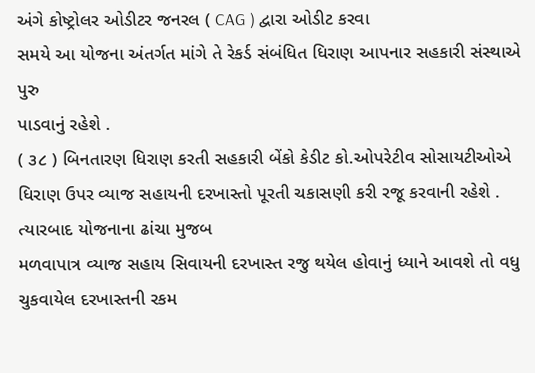અંગે કોષ્ટ્રોલર ઓડીટર જનરલ ( CAG ) દ્વારા ઓડીટ કરવા
સમયે આ યોજના અંતર્ગત માંગે તે રેકર્ડ સંબંધિત ધિરાણ આપનાર સહકારી સંસ્થાએ પુરુ
પાડવાનું રહેશે .
( ૩૮ ) બિનતારણ ધિરાણ કરતી સહકારી બેંકો કેડીટ કો.ઓપરેટીવ સોસાયટીઓએ
ધિરાણ ઉપર વ્યાજ સહાયની દરખાસ્તો પૂરતી ચકાસણી કરી રજૂ કરવાની રહેશે . ત્યારબાદ યોજનાના ઢાંચા મુજબ
મળવાપાત્ર વ્યાજ સહાય સિવાયની દરખાસ્ત રજુ થયેલ હોવાનું ધ્યાને આવશે તો વધુ
ચુકવાયેલ દરખાસ્તની રકમ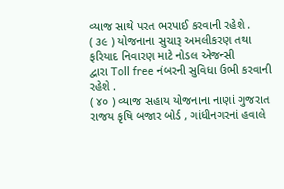વ્યાજ સાથે પરત ભરપાઈ કરવાની રહેશે .
( ૩૯ ) યોજનાના સુચારૂ અમલીકરણ તથા ફરિયાદ નિવારણ માટે નોડલ એજન્સી
દ્વારા Toll free નંબરની સુવિધા ઉભી કરવાની રહેશે .
( ૪૦ ) વ્યાજ સહાય યોજનાના નાણાં ગુજરાત રાજય કૃષિ બજાર બોર્ડ , ગાંધીનગરનાં હવાલે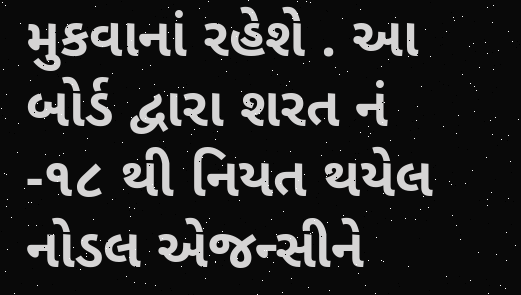મુકવાનાં રહેશે . આ
બોર્ડ દ્વારા શરત નં -૧૮ થી નિયત થયેલ નોડલ એજન્સીને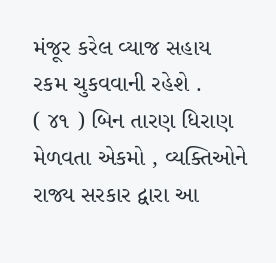મંજૂર કરેલ વ્યાજ સહાય
રકમ ચુકવવાની રહેશે .
( ૪૧ ) બિન તારણ ધિરાણ મેળવતા એકમો , વ્યક્તિઓને રાજ્ય સરકાર દ્વારા આ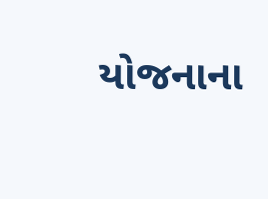યોજનાના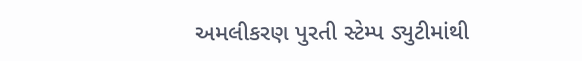અમલીકરણ પુરતી સ્ટેમ્પ ડ્યુટીમાંથી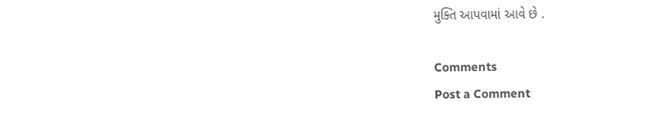મુક્તિ આપવામાં આવે છે .

Comments
Post a Comment